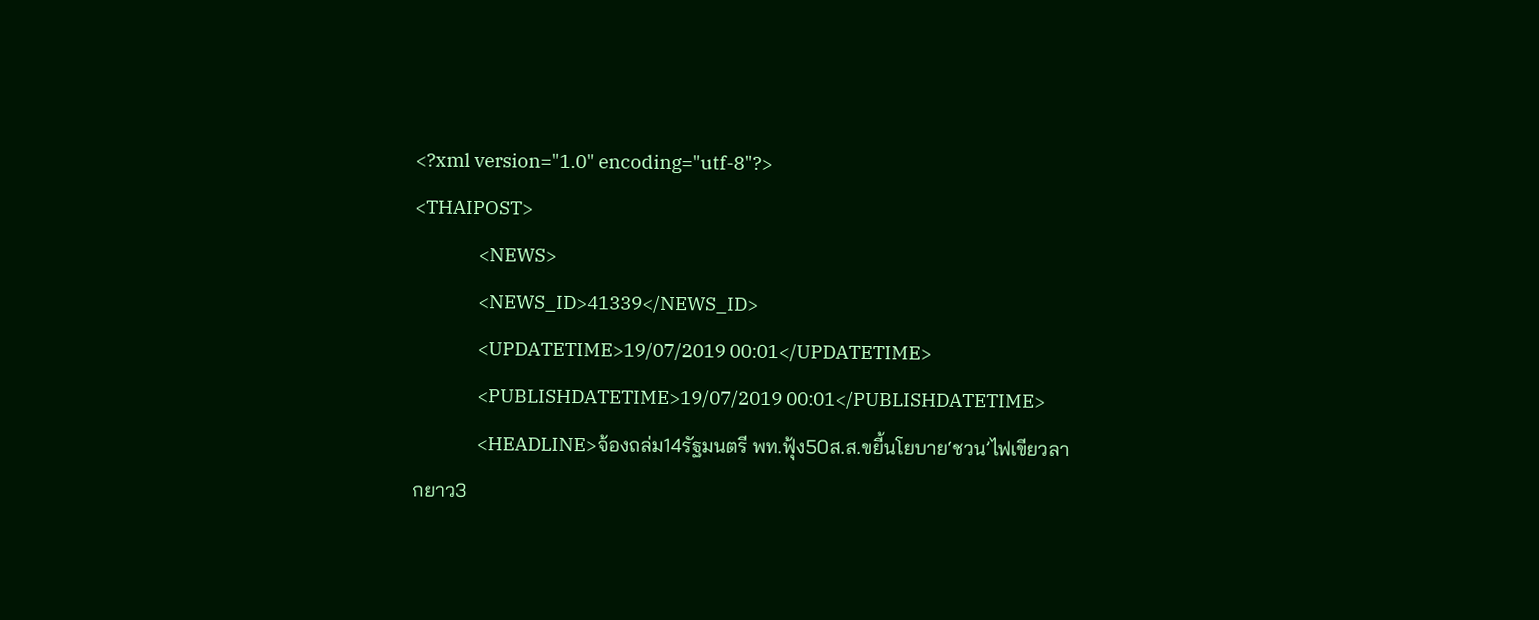<?xml version="1.0" encoding="utf-8"?>
<THAIPOST>
                <NEWS>
                <NEWS_ID>41339</NEWS_ID>
                <UPDATETIME>19/07/2019 00:01</UPDATETIME>
                <PUBLISHDATETIME>19/07/2019 00:01</PUBLISHDATETIME>
                <HEADLINE>จ้องถล่ม14รัฐมนตรี พท.ฟุ้ง50ส.ส.ขยี้นโยบาย‘ชวน’ไฟเขียวลากยาว3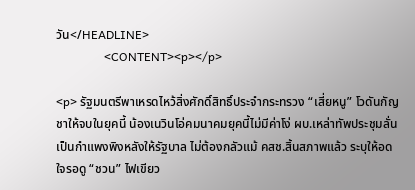วัน</HEADLINE>
                <CONTENT><p></p>

<p> รัฐมนตรีพาเหรดไหว้สิ่งศักดิ์สิทธิ์ประจำกระทรวง “เสี่ยหนู” โวดันกัญชาให้จบในยุคนี้ น้องเนวินโอ่คมนาคมยุคนี้ไม่มีค่าโง่ ผบ.เหล่าทัพประชุมลั่นเป็นกำแพงพิงหลังให้รัฐบาล ไม่ต้องกลัวแม้ คสช.สิ้นสภาพแล้ว ระบุให้อดใจรอดู “ชวน” ไฟเขียว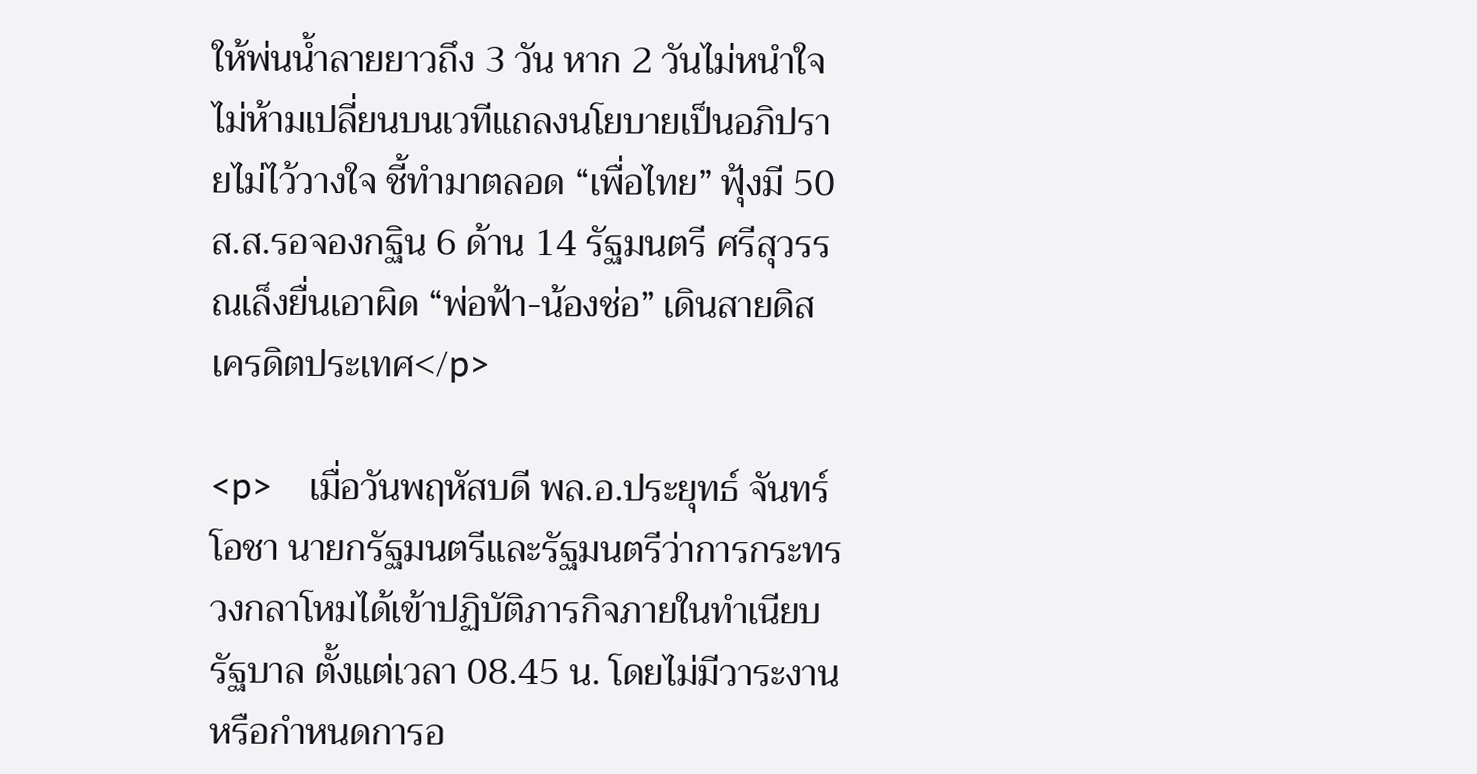ให้พ่นน้ำลายยาวถึง 3 วัน หาก 2 วันไม่หนำใจ ไม่ห้ามเปลี่ยนบนเวทีแถลงนโยบายเป็นอภิปรายไม่ไว้วางใจ ชี้ทำมาตลอด “เพื่อไทย” ฟุ้งมี 50 ส.ส.รอจองกฐิน 6 ด้าน 14 รัฐมนตรี ศรีสุวรรณเล็งยื่นเอาผิด “พ่อฟ้า-น้องช่อ” เดินสายดิสเครดิตประเทศ</p>

<p>    เมื่อวันพฤหัสบดี พล.อ.ประยุทธ์ จันทร์โอชา นายกรัฐมนตรีและรัฐมนตรีว่าการกระทรวงกลาโหมได้เข้าปฏิบัติภารกิจภายในทำเนียบรัฐบาล ตั้งแต่เวลา 08.45 น. โดยไม่มีวาระงานหรือกำหนดการอ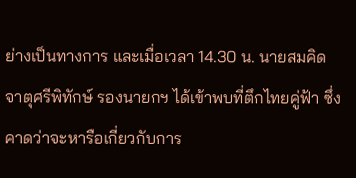ย่างเป็นทางการ และเมื่อเวลา 14.30 น. นายสมคิด จาตุศรีพิทักษ์ รองนายกฯ ได้เข้าพบที่ตึกไทยคู่ฟ้า ซึ่งคาดว่าจะหารือเกี่ยวกับการ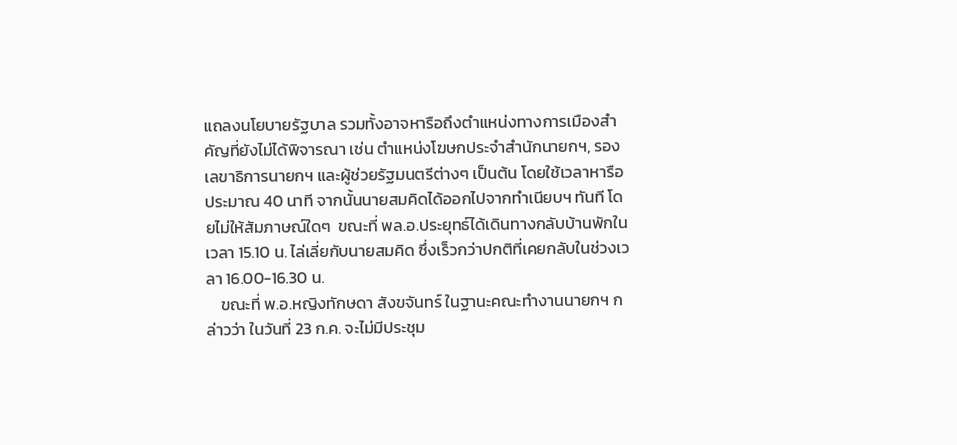แถลงนโยบายรัฐบาล รวมทั้งอาจหารือถึงตำแหน่งทางการเมืองสำคัญที่ยังไม่ได้พิจารณา เช่น ตำแหน่งโฆษกประจำสำนักนายกฯ, รองเลขาธิการนายกฯ และผู้ช่วยรัฐมนตรีต่างๆ เป็นต้น โดยใช้เวลาหารือประมาณ 40 นาที จากนั้นนายสมคิดได้ออกไปจากทำเนียบฯ ทันที โดยไม่ให้สัมภาษณ์ใดๆ  ขณะที่ พล.อ.ประยุทธ์ได้เดินทางกลับบ้านพักในเวลา 15.10 น. ไล่เลี่ยกับนายสมคิด ซึ่งเร็วกว่าปกติที่เคยกลับในช่วงเวลา 16.00-16.30 น.
    ขณะที่ พ.อ.หญิงทักษดา สังขจันทร์ ในฐานะคณะทำงานนายกฯ กล่าวว่า ในวันที่ 23 ก.ค. จะไม่มีประชุม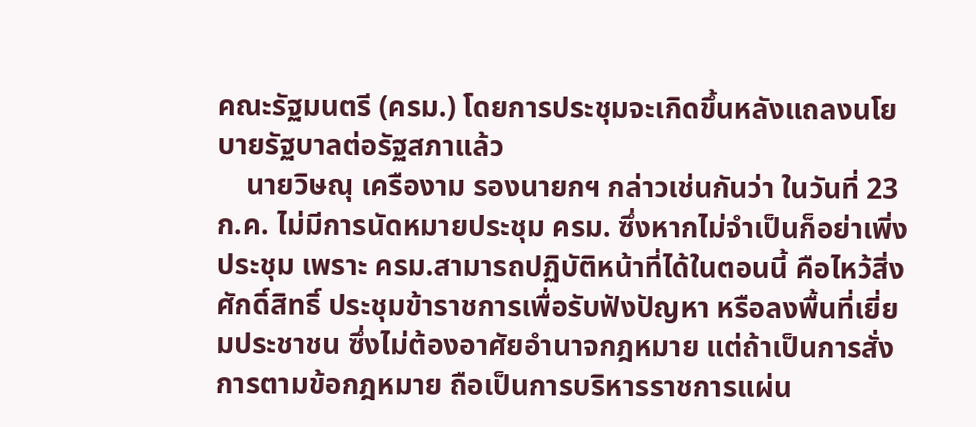คณะรัฐมนตรี (ครม.) โดยการประชุมจะเกิดขึ้นหลังแถลงนโยบายรัฐบาลต่อรัฐสภาแล้ว
    นายวิษณุ เครืองาม รองนายกฯ กล่าวเช่นกันว่า ในวันที่ 23 ก.ค. ไม่มีการนัดหมายประชุม ครม. ซึ่งหากไม่จำเป็นก็อย่าเพิ่งประชุม เพราะ ครม.สามารถปฏิบัติหน้าที่ได้ในตอนนี้ คือไหว้สิ่งศักดิ์สิทธิ์ ประชุมข้าราชการเพื่อรับฟังปัญหา หรือลงพื้นที่เยี่ยมประชาชน ซึ่งไม่ต้องอาศัยอำนาจกฎหมาย แต่ถ้าเป็นการสั่งการตามข้อกฎหมาย ถือเป็นการบริหารราชการแผ่น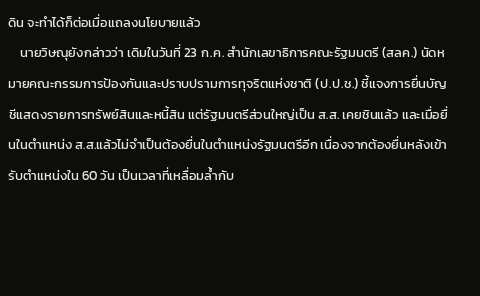ดิน จะทำได้ก็ต่อเมื่อแถลงนโยบายแล้ว
    นายวิษณุยังกล่าวว่า เดิมในวันที่ 23 ก.ค. สำนักเลขาธิการคณะรัฐมนตรี (สลค.) นัดหมายคณะกรรมการป้องกันและปราบปรามการทุจริตแห่งชาติ (ป.ป.ช.) ชี้แจงการยื่นบัญชีแสดงรายการทรัพย์สินและหนี้สิน แต่รัฐมนตรีส่วนใหญ่เป็น ส.ส. เคยชินแล้ว และเมื่อยื่นในตำแหน่ง ส.ส.แล้วไม่จำเป็นต้องยื่นในตำแหน่งรัฐมนตรีอีก เนื่องจากต้องยื่นหลังเข้ารับตำแหน่งใน 60 วัน เป็นเวลาที่เหลื่อมล้ำกับ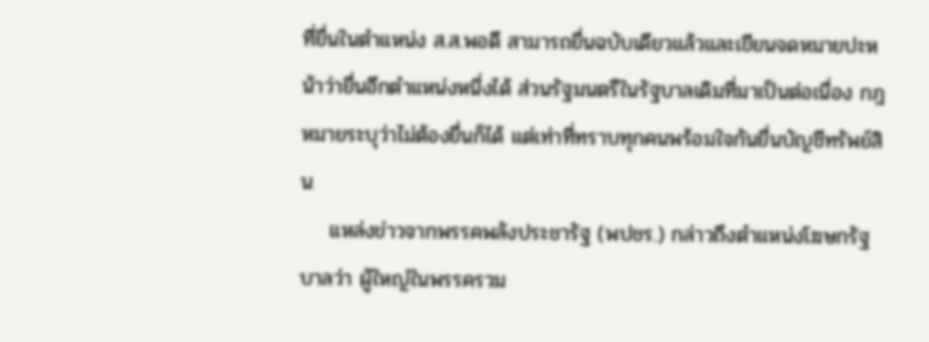ที่ยื่นในตำแหน่ง ส.ส.พอดี สามารถยื่นฉบับเดียวแล้วและเขียนจดหมายปะหน้าว่ายื่นอีกตำแหน่งหนึ่งได้ ส่วนรัฐมนตรีในรัฐบาลเดิมที่มาเป็นต่อเนื่อง กฎหมายระบุว่าไม่ต้องยื่นก็ได้ แต่เท่าที่ทราบทุกคนพร้อมใจกันยื่นบัญชีทรัพย์สิน
    แหล่งข่าวจากพรรคพลังประชารัฐ (พปชร.) กล่าวถึงตำแหน่งโฆษกรัฐบาลว่า ผู้ใหญ่ในพรรครวม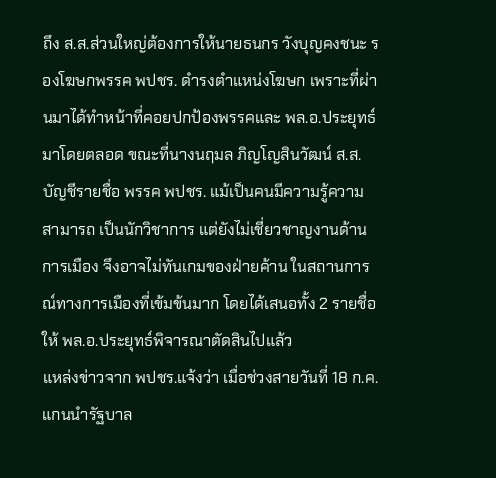ถึง ส.ส.ส่วนใหญ่ต้องการให้นายธนกร วังบุญคงชนะ รองโฆษกพรรค พปชร. ดำรงตำแหน่งโฆษก เพราะที่ผ่านมาได้ทำหน้าที่คอยปกป้องพรรคและ พล.อ.ประยุทธ์มาโดยตลอด ขณะที่นางนฤมล ภิญโญสินวัฒน์ ส.ส.บัญชีรายชื่อ พรรค พปชร. แม้เป็นคนมีความรู้ความสามารถ เป็นนักวิชาการ แต่ยังไม่เชี่ยวชาญงานด้านการเมือง จึงอาจไม่ทันเกมของฝ่ายค้าน ในสถานการณ์ทางการเมืองที่เข้มข้นมาก โดยได้เสนอทั้ง 2 รายชื่อให้ พล.อ.ประยุทธ์พิจารณาตัดสินไปแล้ว
แหล่งข่าวจาก พปชร.แจ้งว่า เมื่อช่วงสายวันที่ 18 ก.ค. แกนนำรัฐบาล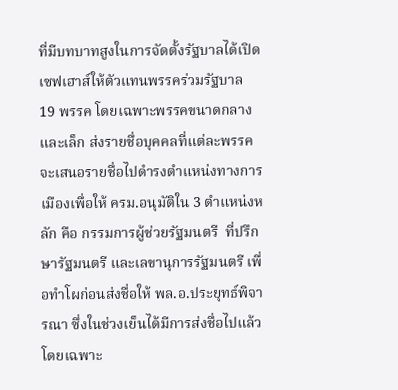ที่มีบทบาทสูงในการจัดตั้งรัฐบาลได้เปิดเซฟเฮาส์ให้ตัวแทนพรรคร่วมรัฐบาล 19 พรรค โดยเฉพาะพรรคขนาดกลางและเล็ก ส่งรายชื่อบุคคลที่แต่ละพรรคจะเสนอรายชื่อไปดำรงตำแหน่งทางการเมืองเพื่อให้ ครม.อนุมัติใน 3 ตำแหน่งหลัก คือ กรรมการผู้ช่วยรัฐมนตรี  ที่ปรึกษารัฐมนตรี และเลขานุการรัฐมนตรี เพื่อทำโผก่อนส่งชื่อให้ พล.อ.ประยุทธ์พิจารณา ซึ่งในช่วงเย็นได้มีการส่งชื่อไปแล้ว โดยเฉพาะ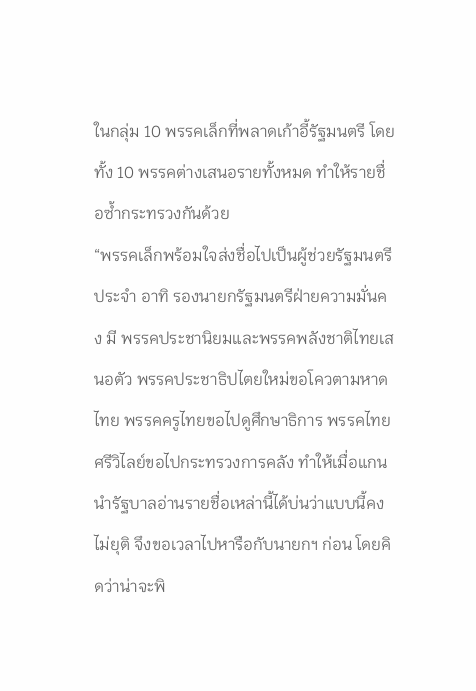ในกลุ่ม 10 พรรคเล็กที่พลาดเก้าอี้รัฐมนตรี โดยทั้ง 10 พรรคต่างเสนอรายทั้งหมด ทำให้รายชื่อซ้ำกระทรวงกันด้วย
“พรรคเล็กพร้อมใจส่งชื่อไปเป็นผู้ช่วยรัฐมนตรีประจำ อาทิ รองนายกรัฐมนตรีฝ่ายความมั่นคง มี พรรคประชานิยมและพรรคพลังชาติไทยเสนอตัว พรรคประชาธิปไตยใหม่ขอโควตามหาดไทย พรรคครูไทยขอไปดูศึกษาธิการ พรรคไทยศรีวิไลย์ขอไปกระทรวงการคลัง ทำให้เมื่อแกนนำรัฐบาลอ่านรายชื่อเหล่านี้ได้บ่นว่าแบบนี้คงไม่ยุติ จึงขอเวลาไปหารือกับนายกฯ ก่อน โดยคิดว่าน่าจะพิ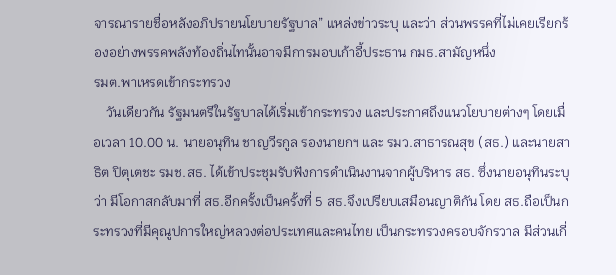จารณารายชื่อหลังอภิปรายนโยบายรัฐบาล” แหล่งข่าวระบุ และว่า ส่วนพรรคที่ไม่เคยเรียกร้องอย่างพรรคพลังท้องถิ่นไทนั้นอาจมีการมอบเก้าอี้ประธาน กมธ.สามัญหนึ่ง
รมต.พาเหรดเข้ากระทรวง
    วันเดียวกัน รัฐมนตรีในรัฐบาลได้เริ่มเข้ากระทรวง และประกาศถึงแนวโยบายต่างๆ โดยเมื่อเวลา 10.00 น. นายอนุทิน ชาญวีรกูล รองนายกฯ และ รมว.สาธารณสุข (สธ.) และนายสาธิต ปิตุเตชะ รมช.สธ. ได้เข้าประชุมรับฟังการดำเนินงานจากผู้บริหาร สธ. ซึ่งนายอนุทินระบุว่า มีโอกาสกลับมาที่ สธ.อีกครั้งเป็นครั้งที่ 5 สธ.จึงเปรียบเสมือนญาติกัน โดย สธ.ถือเป็นกระทรวงที่มีคุณูปการใหญ่หลวงต่อประเทศและคนไทย เป็นกระทรวงครอบจักรวาล มีส่วนเกี่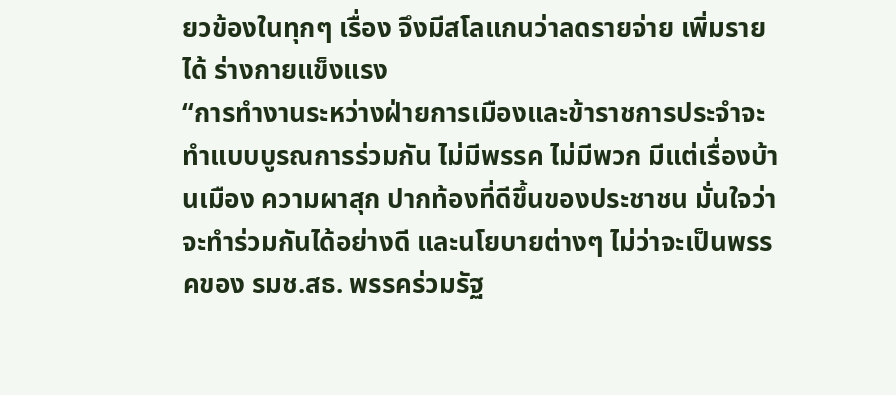ยวข้องในทุกๆ เรื่อง จึงมีสโลแกนว่าลดรายจ่าย เพิ่มรายได้ ร่างกายแข็งแรง
“การทำงานระหว่างฝ่ายการเมืองและข้าราชการประจำจะทำแบบบูรณการร่วมกัน ไม่มีพรรค ไม่มีพวก มีแต่เรื่องบ้านเมือง ความผาสุก ปากท้องที่ดีขึ้นของประชาชน มั่นใจว่าจะทำร่วมกันได้อย่างดี และนโยบายต่างๆ ไม่ว่าจะเป็นพรรคของ รมช.สธ. พรรคร่วมรัฐ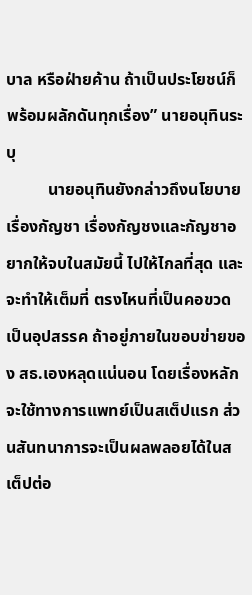บาล หรือฝ่ายค้าน ถ้าเป็นประโยชน์ก็พร้อมผลักดันทุกเรื่อง” นายอนุทินระบุ
          นายอนุทินยังกล่าวถึงนโยบายเรื่องกัญชา เรื่องกัญชงและกัญชาอยากให้จบในสมัยนี้ ไปให้ไกลที่สุด และจะทำให้เต็มที่ ตรงไหนที่เป็นคอขวด เป็นอุปสรรค ถ้าอยู่ภายในขอบข่ายของ สธ.เองหลุดแน่นอน โดยเรื่องหลักจะใช้ทางการแพทย์เป็นสเต็ปแรก ส่วนสันทนาการจะเป็นผลพลอยได้ในสเต็ปต่อ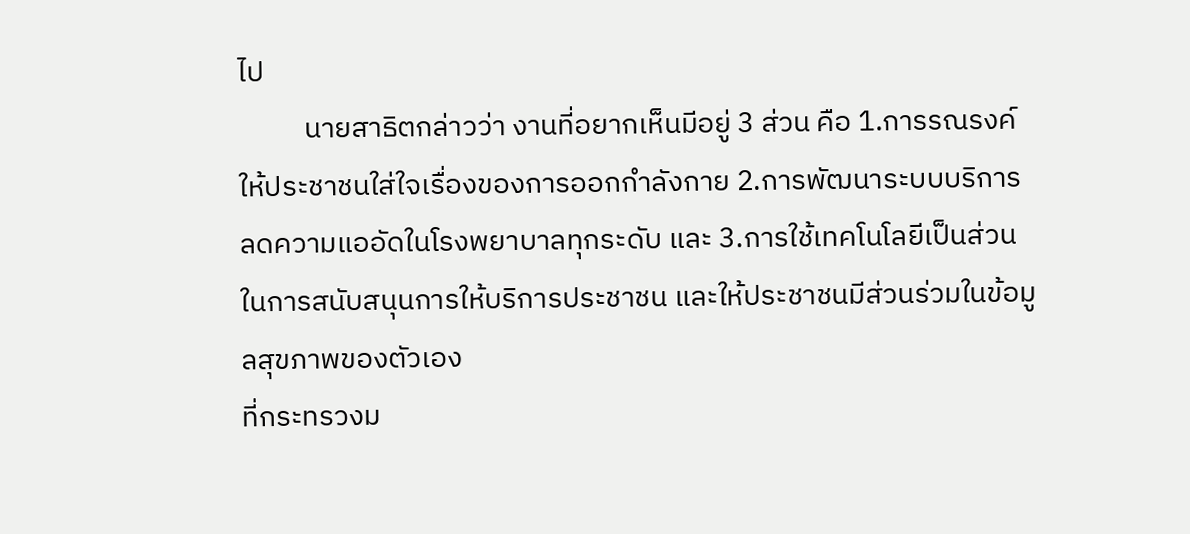ไป
          นายสาธิตกล่าวว่า งานที่อยากเห็นมีอยู่ 3 ส่วน คือ 1.การรณรงค์ให้ประชาชนใส่ใจเรื่องของการออกกำลังกาย 2.การพัฒนาระบบบริการ ลดความแออัดในโรงพยาบาลทุกระดับ และ 3.การใช้เทคโนโลยีเป็นส่วนในการสนับสนุนการให้บริการประชาชน และให้ประชาชนมีส่วนร่วมในข้อมูลสุขภาพของตัวเอง
ที่กระทรวงม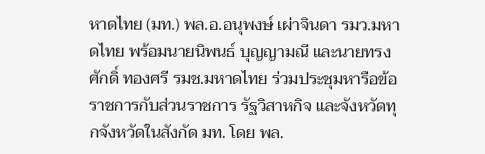หาดไทย (มท.) พล.อ.อนุพงษ์ เผ่าจินดา รมว.มหาดไทย พร้อมนายนิพนธ์ บุญญามณี และนายทรงศักดิ์ ทองศรี รมช.มหาดไทย ร่วมประชุมหารือข้อราชการกับส่วนราชการ รัฐวิสาหกิจ และจังหวัดทุกจังหวัดในสังกัด มท. โดย พล.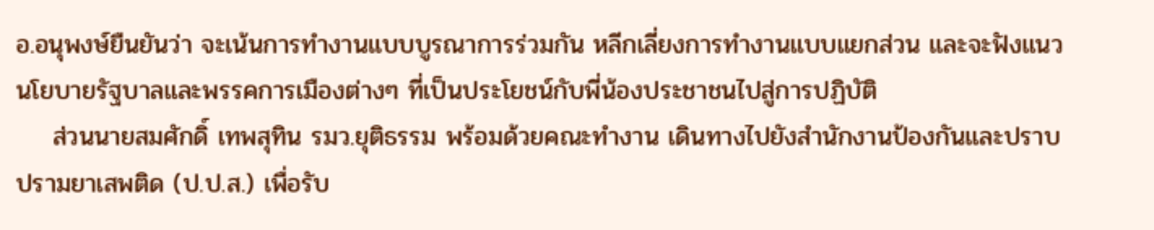อ.อนุพงษ์ยืนยันว่า จะเน้นการทำงานแบบบูรณาการร่วมกัน หลีกเลี่ยงการทำงานแบบแยกส่วน และจะฟังแนวนโยบายรัฐบาลและพรรคการเมืองต่างๆ ที่เป็นประโยชน์กับพี่น้องประชาชนไปสู่การปฏิบัติ
    ส่วนนายสมศักดิ์ เทพสุทิน รมว.ยุติธรรม พร้อมด้วยคณะทำงาน เดินทางไปยังสำนักงานป้องกันและปราบปรามยาเสพติด (ป.ป.ส.) เพื่อรับ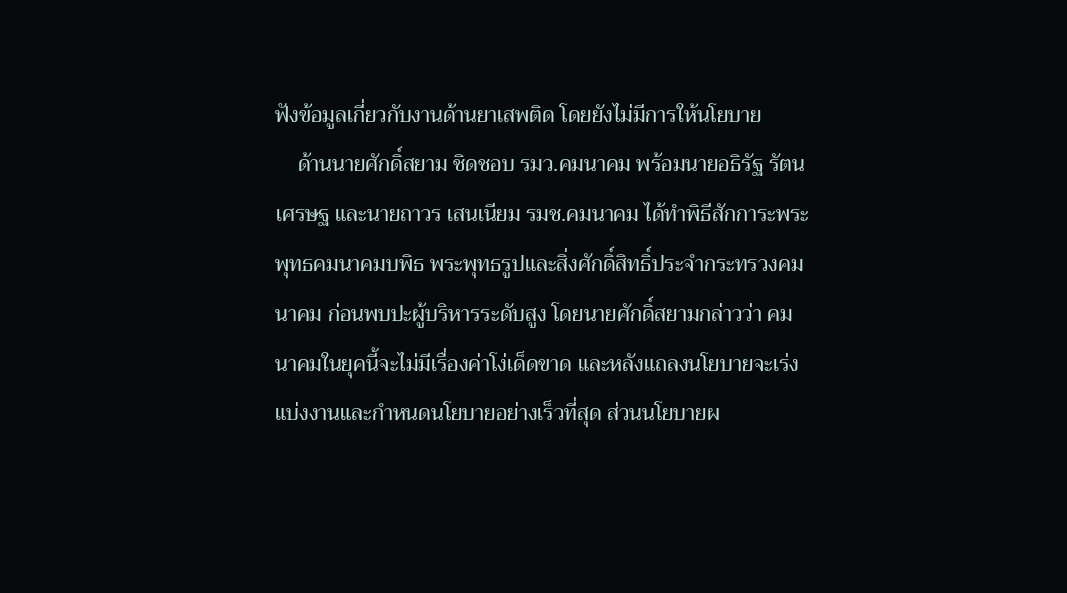ฟังข้อมูลเกี่ยวกับงานด้านยาเสพติด โดยยังไม่มีการให้นโยบาย
    ด้านนายศักดิ์สยาม ชิดชอบ รมว.คมนาคม พร้อมนายอธิรัฐ รัตนเศรษฐ และนายถาวร เสนเนียม รมช.คมนาคม ได้ทำพิธีสักการะพระพุทธคมนาคมบพิธ พระพุทธรูปและสิ่งศักดิ์สิทธิ์ประจำกระทรวงคมนาคม ก่อนพบปะผู้บริหารระดับสูง โดยนายศักดิ์สยามกล่าวว่า คมนาคมในยุคนี้จะไม่มีเรื่องค่าโง่เด็ดขาด และหลังแถลงนโยบายจะเร่งแบ่งงานและกำหนดนโยบายอย่างเร็วที่สุด ส่วนนโยบายผ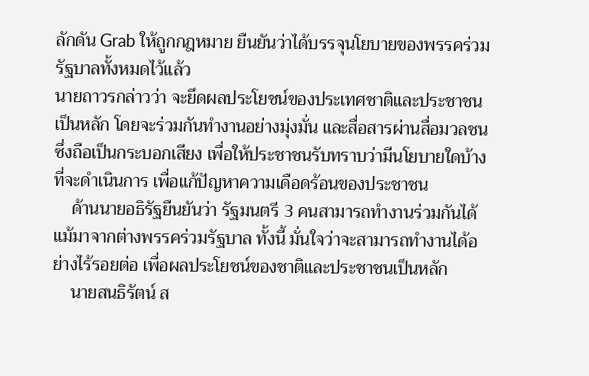ลักดัน Grab ให้ถูกกฎหมาย ยืนยันว่าได้บรรจุนโยบายของพรรคร่วมรัฐบาลทั้งหมดไว้แล้ว
นายถาวรกล่าวว่า จะยึดผลประโยชน์ของประเทศชาติและประชาชนเป็นหลัก โดยจะร่วมกันทำงานอย่างมุ่งมั่น และสื่อสารผ่านสื่อมวลชน ซึ่งถือเป็นกระบอกเสียง เพื่อให้ประชาชนรับทราบว่ามีนโยบายใดบ้างที่จะดำเนินการ เพื่อแก้ปัญหาความเดือดร้อนของประชาชน
    ด้านนายอธิรัฐยืนยันว่า รัฐมนตรี 3 คนสามารถทำงานร่วมกันได้ แม้มาจากต่างพรรคร่วมรัฐบาล ทั้งนี้ มั่นใจว่าจะสามารถทำงานได้อย่างไร้รอยต่อ เพื่อผลประโยชน์ของชาติและประชาชนเป็นหลัก
    นายสนธิรัตน์ ส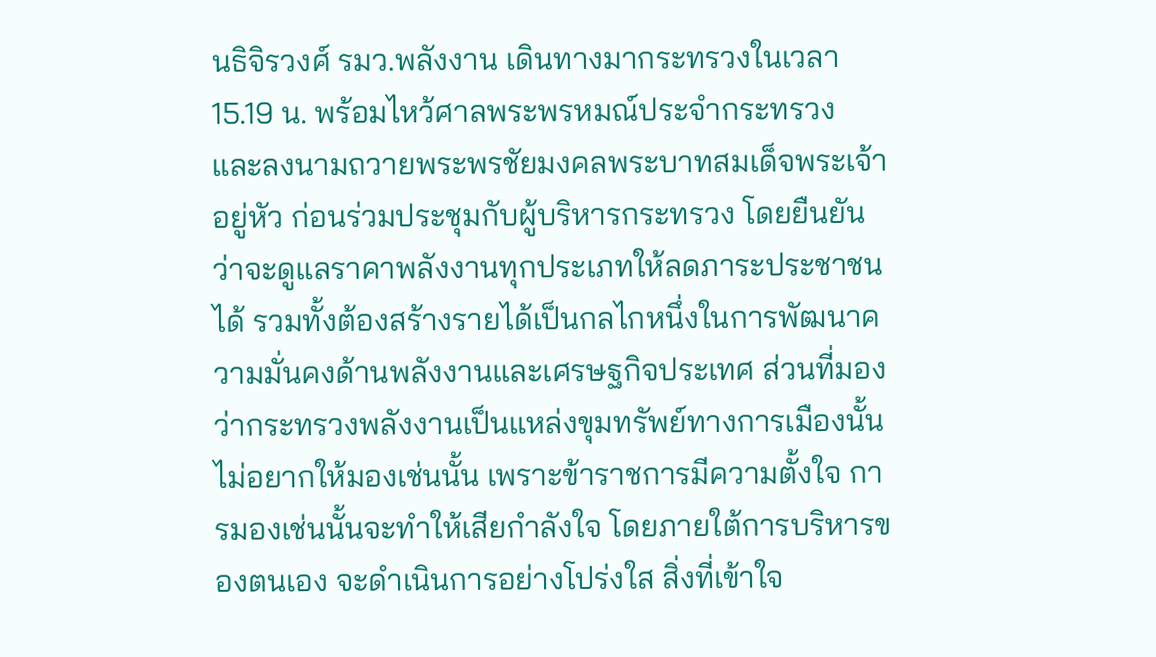นธิจิรวงศ์ รมว.พลังงาน เดินทางมากระทรวงในเวลา 15.19 น. พร้อมไหว้ศาลพระพรหมณ์ประจำกระทรวง และลงนามถวายพระพรชัยมงคลพระบาทสมเด็จพระเจ้าอยู่หัว ก่อนร่วมประชุมกับผู้บริหารกระทรวง โดยยืนยันว่าจะดูแลราคาพลังงานทุกประเภทให้ลดภาระประชาชนได้ รวมทั้งต้องสร้างรายได้เป็นกลไกหนึ่งในการพัฒนาความมั่นคงด้านพลังงานและเศรษฐกิจประเทศ ส่วนที่มองว่ากระทรวงพลังงานเป็นแหล่งขุมทรัพย์ทางการเมืองนั้นไม่อยากให้มองเช่นนั้น เพราะข้าราชการมีความตั้งใจ การมองเช่นนั้นจะทำให้เสียกำลังใจ โดยภายใต้การบริหารของตนเอง จะดำเนินการอย่างโปร่งใส สิ่งที่เข้าใจ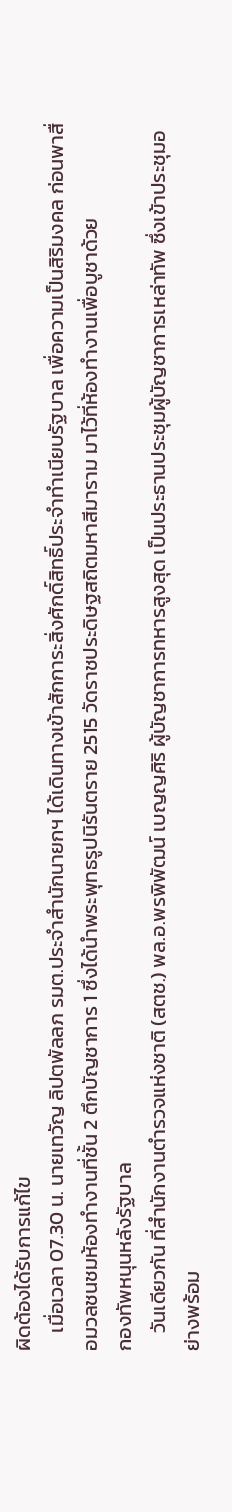ผิดต้องได้รับการแก้ไข
    เมื่อเวลา 07.30 น. นายเทวัญ ลิปตพัลลภ รมต.ประจำสำนักนายกฯ ได้เดินทางเข้าสักการะสิ่งศักดิ์สิทธิ์ประจำทำเนียบรัฐบาล เพื่อความเป็นสิริมงคล ก่อนพาสื่อมวลชนชมห้องทำงานที่ชั้น 2 ตึกบัญชาการ 1 ซึ่งได้นำพระพุทธรูปนิรันตราย 2515 วัดราชประดิษฐสถิตมหาสีมาราม มาไว้ที่ห้องทำงานเพื่อบูชาด้วย
กองทัพหนุนหลังรัฐบาล
    วันเดียวกัน ที่สำนักงานตำรวจแห่งชาติ (สตช.) พล.อ.พรพิพัฒน์ เบญญศิริ ผู้บัญชาการทหารสูงสุด เป็นประธานประชุมผู้บัญชาการเหล่าทัพ ซึ่งเข้าประชุมอย่างพร้อม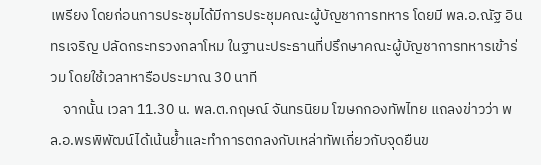เพรียง โดยก่อนการประชุมได้มีการประชุมคณะผู้บัญชาการทหาร โดยมี พล.อ.ณัฐ อินทรเจริญ ปลัดกระทรวงกลาโหม ในฐานะประธานที่ปรึกษาคณะผู้บัญชาการทหารเข้าร่วม โดยใช้เวลาหารือประมาณ 30 นาที
    จากนั้น เวลา 11.30 น. พล.ต.กฤษณ์ จันทรนิยม โฆษกกองทัพไทย แถลงข่าวว่า พล.อ.พรพิพัฒน์ได้เน้นย้ำและทำการตกลงกับเหล่าทัพเกี่ยวกับจุดยืนข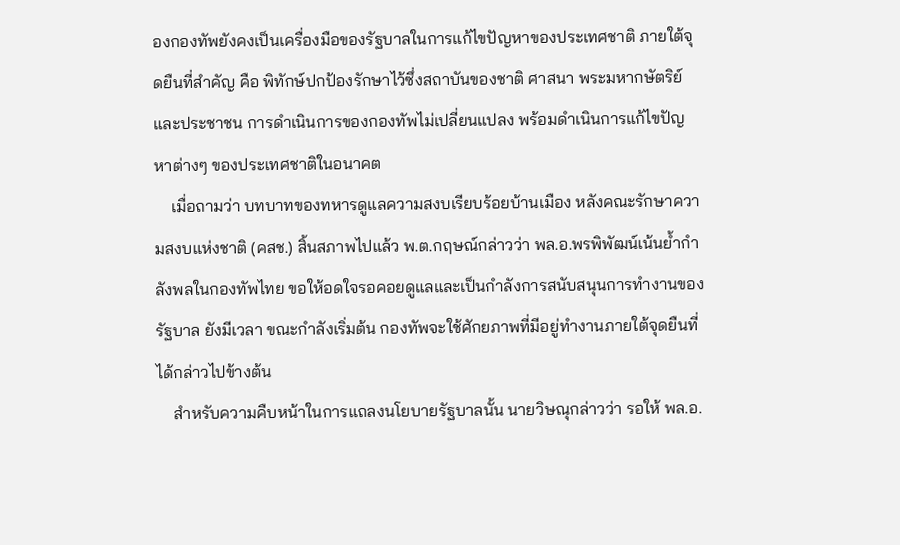องกองทัพยังคงเป็นเครื่องมือของรัฐบาลในการแก้ไขปัญหาของประเทศชาติ ภายใต้จุดยืนที่สำคัญ คือ พิทักษ์ปกป้องรักษาไว้ซึ่งสถาบันของชาติ ศาสนา พระมหากษัตริย์ และประชาชน การดำเนินการของกองทัพไม่เปลี่ยนแปลง พร้อมดำเนินการแก้ไขปัญหาต่างๆ ของประเทศชาติในอนาคต
    เมื่อถามว่า บทบาทของทหารดูแลความสงบเรียบร้อยบ้านเมือง หลังคณะรักษาความสงบแห่งชาติ (คสช.) สิ้นสภาพไปแล้ว พ.ต.กฤษณ์กล่าวว่า พล.อ.พรพิพัฒน์เน้นย้ำกำลังพลในกองทัพไทย ขอให้อดใจรอคอยดูแลและเป็นกำลังการสนับสนุนการทำงานของรัฐบาล ยังมีเวลา ขณะกำลังเริ่มต้น กองทัพจะใช้ศักยภาพที่มีอยู่ทำงานภายใต้จุดยืนที่ได้กล่าวไปข้างต้น
    สำหรับความคืบหน้าในการแถลงนโยบายรัฐบาลนั้น นายวิษณุกล่าวว่า รอให้ พล.อ.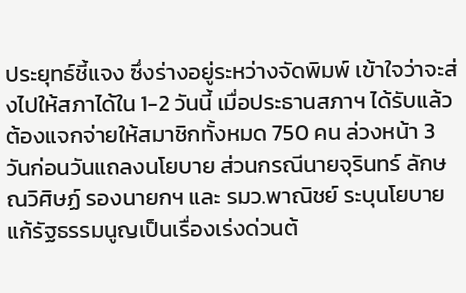ประยุทธ์ชี้แจง ซึ่งร่างอยู่ระหว่างจัดพิมพ์ เข้าใจว่าจะส่งไปให้สภาได้ใน 1-2 วันนี้ เมื่อประธานสภาฯ ได้รับแล้ว ต้องแจกจ่ายให้สมาชิกทั้งหมด 750 คน ล่วงหน้า 3 วันก่อนวันแถลงนโยบาย ส่วนกรณีนายจุรินทร์ ลักษณวิศิษฏ์ รองนายกฯ และ รมว.พาณิชย์ ระบุนโยบายแก้รัฐธรรมนูญเป็นเรื่องเร่งด่วนต้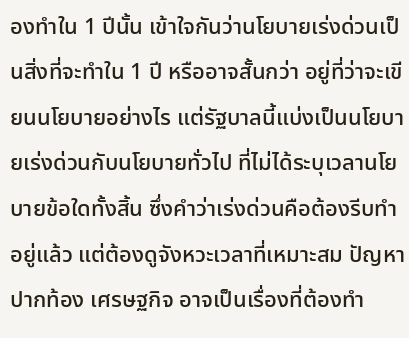องทำใน 1 ปีนั้น เข้าใจกันว่านโยบายเร่งด่วนเป็นสิ่งที่จะทำใน 1 ปี หรืออาจสั้นกว่า อยู่ที่ว่าจะเขียนนโยบายอย่างไร แต่รัฐบาลนี้แบ่งเป็นนโยบายเร่งด่วนกับนโยบายทั่วไป ที่ไม่ได้ระบุเวลานโยบายข้อใดทั้งสิ้น ซึ่งคำว่าเร่งด่วนคือต้องรีบทำอยู่แล้ว แต่ต้องดูจังหวะเวลาที่เหมาะสม ปัญหาปากท้อง เศรษฐกิจ อาจเป็นเรื่องที่ต้องทำ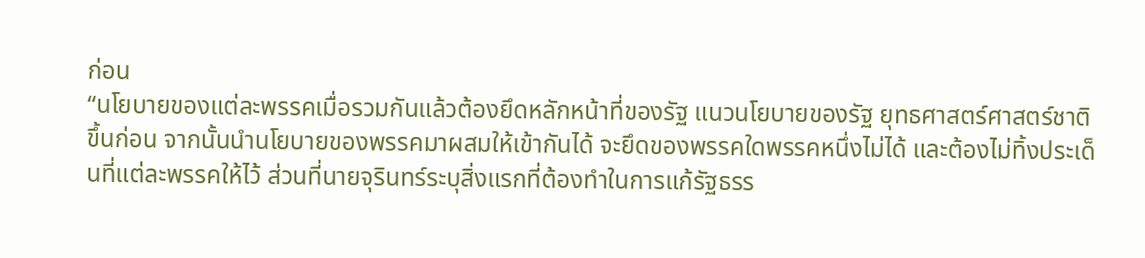ก่อน
“นโยบายของแต่ละพรรคเมื่อรวมกันแล้วต้องยึดหลักหน้าที่ของรัฐ แนวนโยบายของรัฐ ยุทธศาสตร์ศาสตร์ชาติขึ้นก่อน จากนั้นนำนโยบายของพรรคมาผสมให้เข้ากันได้ จะยึดของพรรคใดพรรคหนึ่งไม่ได้ และต้องไม่ทิ้งประเด็นที่แต่ละพรรคให้ไว้ ส่วนที่นายจุรินทร์ระบุสิ่งแรกที่ต้องทำในการแก้รัฐธรร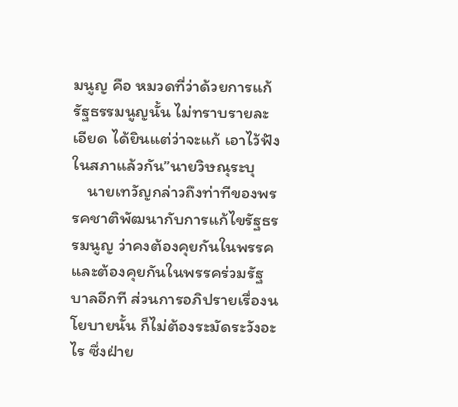มนูญ คือ หมวดที่ว่าด้วยการแก้รัฐธรรมนูญนั้น ไม่ทราบรายละเอียด ได้ยินแต่ว่าจะแก้ เอาไว้ฟังในสภาแล้วกัน”นายวิษณุระบุ
    นายเทวัญกล่าวถึงท่าทีของพรรคชาติพัฒนากับการแก้ไขรัฐธรรมนูญ ว่าคงต้องคุยกันในพรรคและต้องคุยกันในพรรคร่วมรัฐบาลอีกที ส่วนการอภิปรายเรื่องนโยบายนั้น ก็ไม่ต้องระมัดระวังอะไร ซึ่งฝ่าย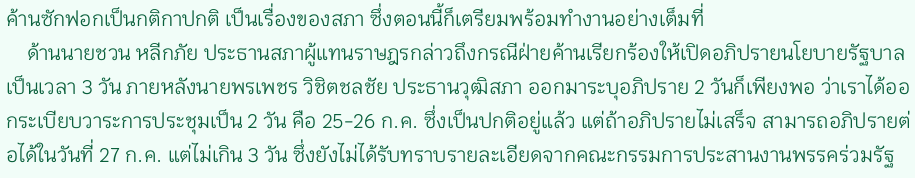ค้านซักฟอกเป็นกติกาปกติ เป็นเรื่องของสภา ซึ่งตอนนี้ก็เตรียมพร้อมทำงานอย่างเต็มที่
    ด้านนายชวน หลีกภัย ประธานสภาผู้แทนราษฎรกล่าวถึงกรณีฝ่ายค้านเรียกร้องให้เปิดอภิปรายนโยบายรัฐบาลเป็นเวลา 3 วัน ภายหลังนายพรเพชร วิชิตชลชัย ประธานวุฒิสภา ออกมาระบุอภิปราย 2 วันก็เพียงพอ ว่าเราได้ออกระเบียบวาระการประชุมเป็น 2 วัน คือ 25-26 ก.ค. ซึ่งเป็นปกติอยู่แล้ว แต่ถ้าอภิปรายไม่เสร็จ สามารถอภิปรายต่อได้ในวันที่ 27 ก.ค. แต่ไม่เกิน 3 วัน ซึ่งยังไม่ได้รับทราบรายละเอียดจากคณะกรรมการประสานงานพรรคร่วมรัฐ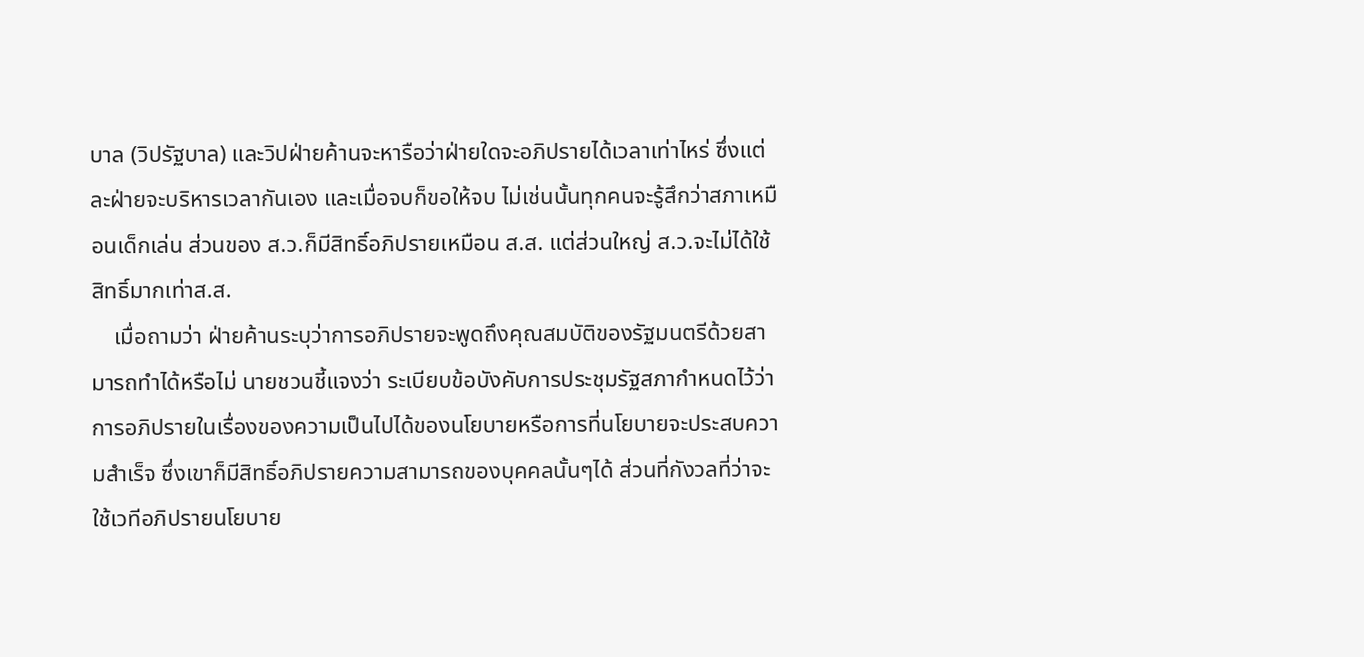บาล (วิปรัฐบาล) และวิปฝ่ายค้านจะหารือว่าฝ่ายใดจะอภิปรายได้เวลาเท่าไหร่ ซึ่งแต่ละฝ่ายจะบริหารเวลากันเอง และเมื่อจบก็ขอให้จบ ไม่เช่นนั้นทุกคนจะรู้สึกว่าสภาเหมือนเด็กเล่น ส่วนของ ส.ว.ก็มีสิทธิ์อภิปรายเหมือน ส.ส. แต่ส่วนใหญ่ ส.ว.จะไม่ได้ใช้สิทธิ์มากเท่าส.ส.
    เมื่อถามว่า ฝ่ายค้านระบุว่าการอภิปรายจะพูดถึงคุณสมบัติของรัฐมนตรีด้วยสามารถทำได้หรือไม่ นายชวนชี้แจงว่า ระเบียบข้อบังคับการประชุมรัฐสภากำหนดไว้ว่าการอภิปรายในเรื่องของความเป็นไปได้ของนโยบายหรือการที่นโยบายจะประสบความสำเร็จ ซึ่งเขาก็มีสิทธิ์อภิปรายความสามารถของบุคคลนั้นๆได้ ส่วนที่กังวลที่ว่าจะใช้เวทีอภิปรายนโยบาย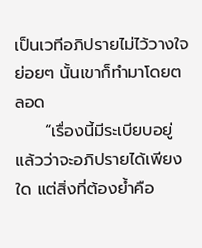เป็นเวทีอภิปรายไม่ไว้วางใจย่อยๆ นั้นเขาก็ทำมาโดยตลอด
     “เรื่องนี้มีระเบียบอยู่แล้วว่าจะอภิปรายได้เพียงใด แต่สิ่งที่ต้องย้ำคือ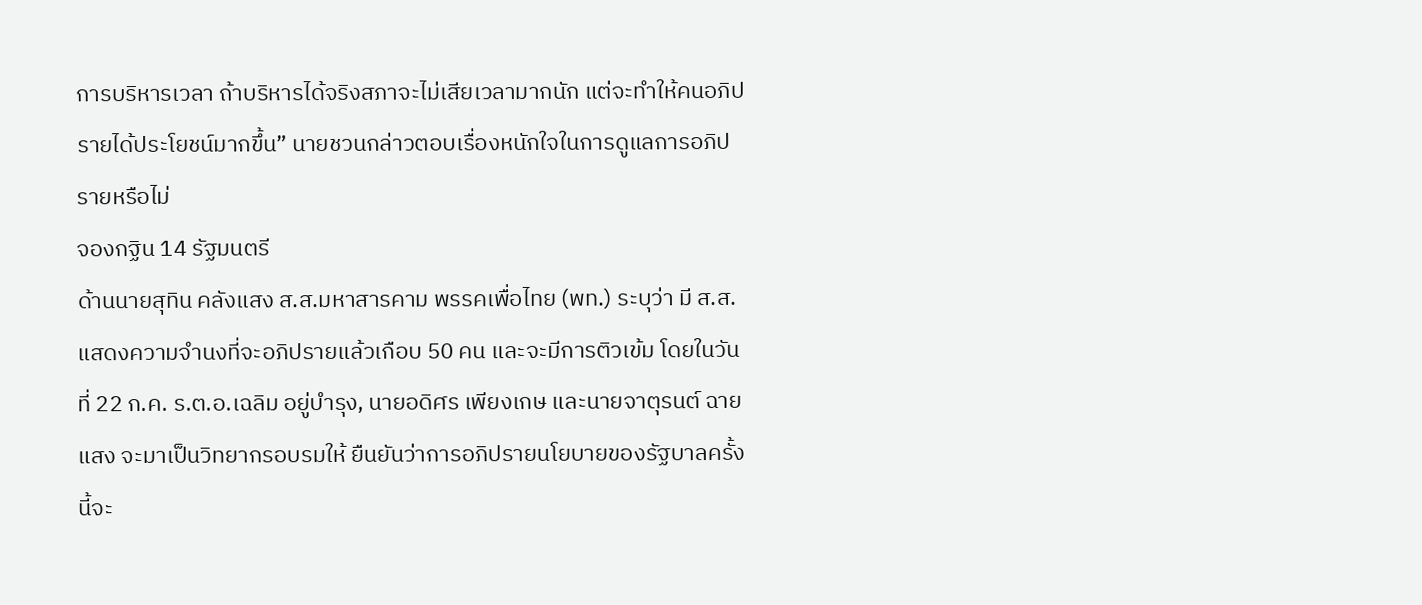การบริหารเวลา ถ้าบริหารได้จริงสภาจะไม่เสียเวลามากนัก แต่จะทำให้คนอภิปรายได้ประโยชน์มากขึ้น” นายชวนกล่าวตอบเรื่องหนักใจในการดูแลการอภิปรายหรือไม่
จองกฐิน 14 รัฐมนตรี
ด้านนายสุทิน คลังแสง ส.ส.มหาสารคาม พรรคเพื่อไทย (พท.) ระบุว่า มี ส.ส.แสดงความจำนงที่จะอภิปรายแล้วเกือบ 50 คน และจะมีการติวเข้ม โดยในวันที่ 22 ก.ค. ร.ต.อ.เฉลิม อยู่บำรุง, นายอดิศร เพียงเกษ และนายจาตุรนต์ ฉายแสง จะมาเป็นวิทยากรอบรมให้ ยืนยันว่าการอภิปรายนโยบายของรัฐบาลครั้งนี้จะ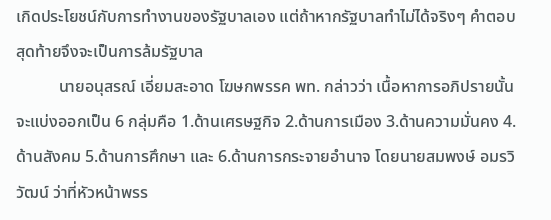เกิดประโยชน์กับการทำงานของรัฐบาลเอง แต่ถ้าหากรัฐบาลทำไม่ได้จริงๆ คำตอบสุดท้ายจึงจะเป็นการล้มรัฐบาล
          นายอนุสรณ์ เอี่ยมสะอาด โฆษกพรรค พท. กล่าวว่า เนื้อหาการอภิปรายนั้นจะแบ่งออกเป็น 6 กลุ่มคือ 1.ด้านเศรษฐกิจ 2.ด้านการเมือง 3.ด้านความมั่นคง 4.ด้านสังคม 5.ด้านการศึกษา และ 6.ด้านการกระจายอำนาจ โดยนายสมพงษ์ อมรวิวัฒน์ ว่าที่หัวหน้าพรร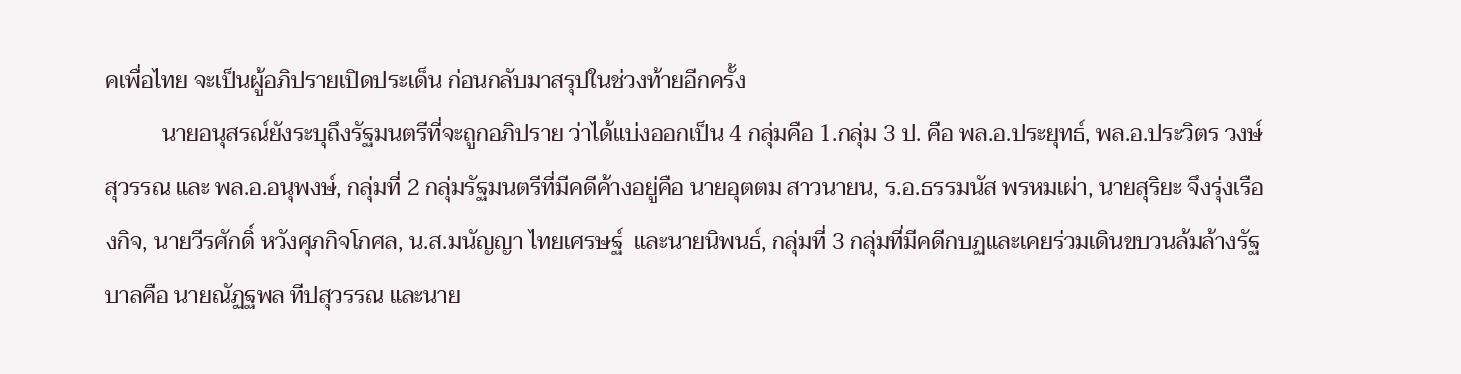คเพื่อไทย จะเป็นผู้อภิปรายเปิดประเด็น ก่อนกลับมาสรุปในช่วงท้ายอีกครั้ง
          นายอนุสรณ์ยังระบุถึงรัฐมนตรีที่จะถูกอภิปราย ว่าได้แบ่งออกเป็น 4 กลุ่มคือ 1.กลุ่ม 3 ป. คือ พล.อ.ประยุทธ์, พล.อ.ประวิตร วงษ์สุวรรณ และ พล.อ.อนุพงษ์, กลุ่มที่ 2 กลุ่มรัฐมนตรีที่มีคดีค้างอยู่คือ นายอุตตม สาวนายน, ร.อ.ธรรมนัส พรหมเผ่า, นายสุริยะ จึงรุ่งเรืองกิจ, นายวีรศักดิ์ หวังศุภกิจโกศล, น.ส.มนัญญา ไทยเศรษฐ์  และนายนิพนธ์, กลุ่มที่ 3 กลุ่มที่มีคดีกบฏและเคยร่วมเดินขบวนล้มล้างรัฐบาลคือ นายณัฏฐพล ทีปสุวรรณ และนาย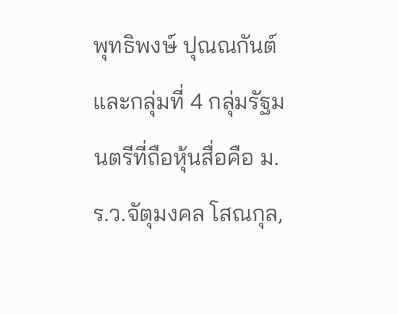พุทธิพงษ์ ปุณณกันต์ และกลุ่มที่ 4 กลุ่มรัฐมนตรีที่ถือหุ้นสื่อคือ ม.ร.ว.จัตุมงคล โสณกุล,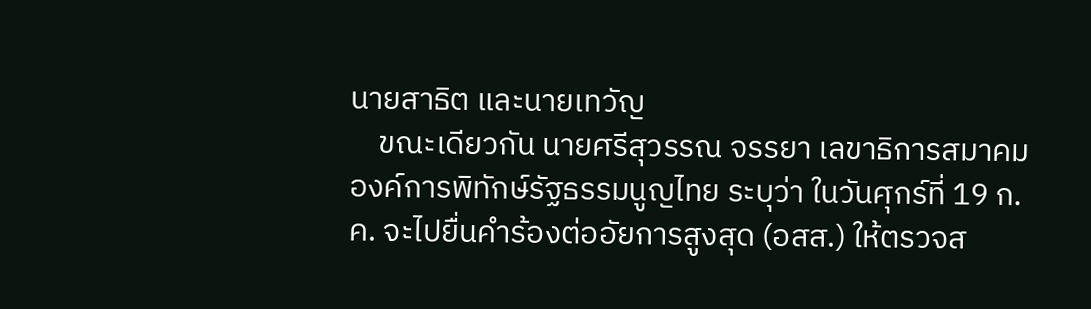นายสาธิต และนายเทวัญ
    ขณะเดียวกัน นายศรีสุวรรณ จรรยา เลขาธิการสมาคมองค์การพิทักษ์รัฐธรรมนูญไทย ระบุว่า ในวันศุกร์ที่ 19 ก.ค. จะไปยื่นคำร้องต่ออัยการสูงสุด (อสส.) ให้ตรวจส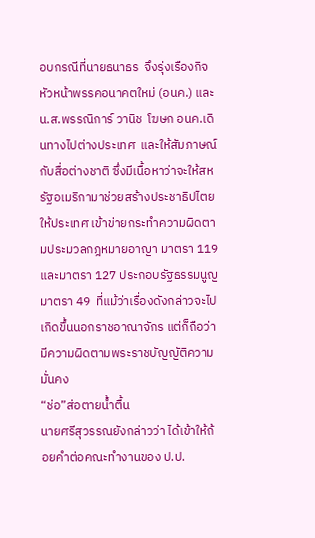อบกรณีที่นายธนาธร  จึงรุ่งเรืองกิจ หัวหน้าพรรคอนาคตใหม่ (อนค.) และ น.ส.พรรณิการ์ วานิช  โฆษก อนค.เดินทางไปต่างประเทศ  และให้สัมภาษณ์กับสื่อต่างชาติ ซึ่งมีเนื้อหาว่าจะให้สหรัฐอเมริกามาช่วยสร้างประชาธิปไตยให้ประเทศ เข้าข่ายกระทำความผิดตามประมวลกฎหมายอาญา มาตรา 119  และมาตรา 127 ประกอบรัฐธรรมนูญ มาตรา 49  ที่แม้ว่าเรื่องดังกล่าวจะไปเกิดขึ้นนอกราชอาณาจักร แต่ก็ถือว่ามีความผิดตามพระราชบัญญัติความมั่นคง
“ช่อ”ส่อตายน้ำตื้น
นายศรีสุวรรณยังกล่าวว่า ได้เข้าให้ถ้อยคำต่อคณะทำงานของ ป.ป.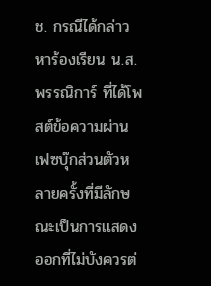ช. กรณีได้กล่าวหาร้องเรียน น.ส.พรรณิการ์ ที่ได้โพสต์ข้อความผ่านเฟซบุ๊กส่วนตัวหลายครั้งที่มีลักษณะเป็นการแสดงออกที่ไม่บังควรต่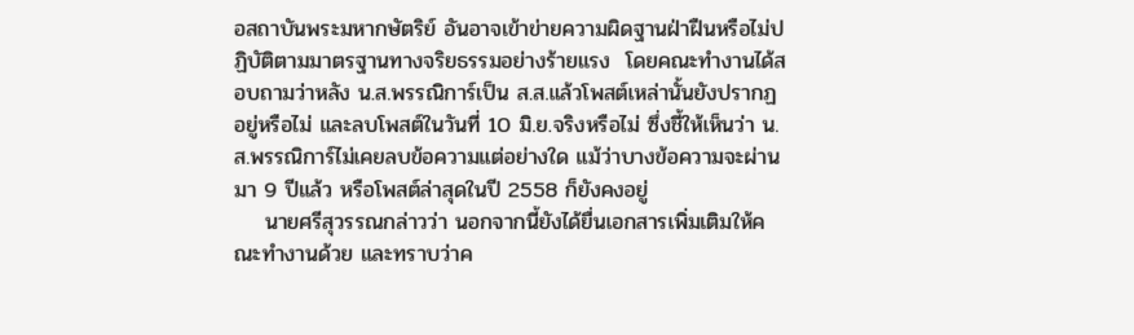อสถาบันพระมหากษัตริย์ อันอาจเข้าข่ายความผิดฐานฝ่าฝืนหรือไม่ปฏิบัติตามมาตรฐานทางจริยธรรมอย่างร้ายแรง  โดยคณะทำงานได้สอบถามว่าหลัง น.ส.พรรณิการ์เป็น ส.ส.แล้วโพสต์เหล่านั้นยังปรากฏอยู่หรือไม่ และลบโพสต์ในวันที่ 10 มิ.ย.จริงหรือไม่ ซึ่งชี้ให้เห็นว่า น.ส.พรรณิการ์ไม่เคยลบข้อความแต่อย่างใด แม้ว่าบางข้อความจะผ่านมา 9 ปีแล้ว หรือโพสต์ล่าสุดในปี 2558 ก็ยังคงอยู่
    นายศรีสุวรรณกล่าวว่า นอกจากนี้ยังได้ยื่นเอกสารเพิ่มเติมให้คณะทำงานด้วย และทราบว่าค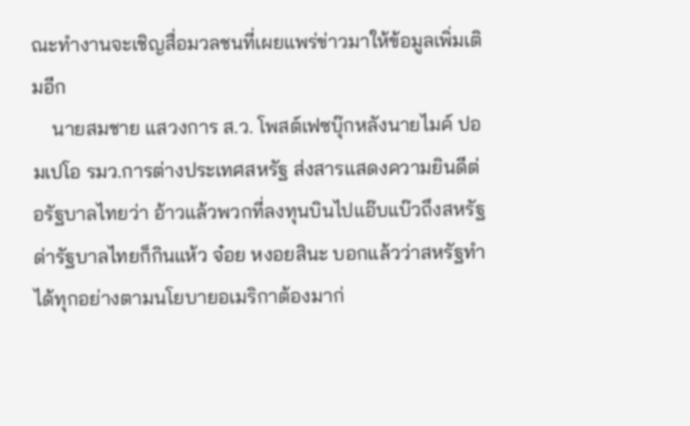ณะทำงานจะเชิญสื่อมวลชนที่เผยแพร่ข่าวมาให้ข้อมูลเพิ่มเติมอีก
    นายสมชาย แสวงการ ส.ว. โพสต์เฟซบุ๊กหลังนายไมค์ ปอมเปโอ รมว.การต่างประเทศสหรัฐ ส่งสารแสดงความยินดีต่อรัฐบาลไทยว่า อ้าวแล้วพวกที่ลงทุนบินไปแอ๊บแบ๊วถึงสหรัฐด่ารัฐบาลไทยก็กินแห้ว จ๋อย หงอยสินะ บอกแล้วว่าสหรัฐทำได้ทุกอย่างตามนโยบายอเมริกาต้องมาก่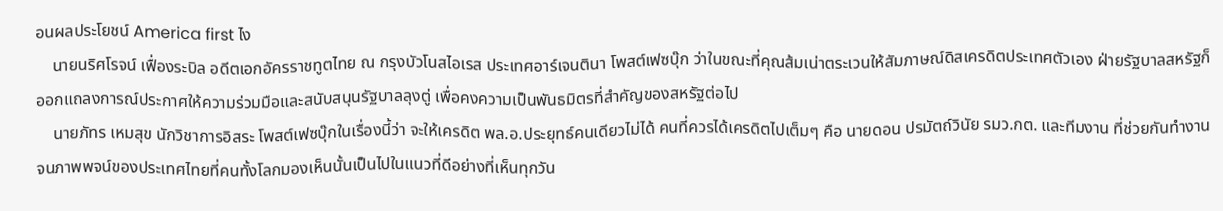อนผลประโยชน์ America first ไง
    นายนริศโรจน์ เฟื่องระบิล อดีตเอกอัครราชทูตไทย ณ กรุงบัวโนสไอเรส ประเทศอาร์เจนตินา โพสต์เฟซบุ๊ก ว่าในขณะที่คุณส้มเน่าตระเวนให้สัมภาษณ์ดิสเครดิตประเทศตัวเอง ฝ่ายรัฐบาลสหรัฐก็ออกแถลงการณ์ประกาศให้ความร่วมมือและสนับสนุนรัฐบาลลุงตู่ เพื่อคงความเป็นพันธมิตรที่สำคัญของสหรัฐต่อไป
    นายภัทร เหมสุข นักวิชาการอิสระ โพสต์เฟซบุ๊กในเรื่องนี้ว่า จะให้เครดิต พล.อ.ประยุทธ์คนเดียวไม่ได้ คนที่ควรได้เครดิตไปเต็มๆ คือ นายดอน ปรมัตถ์วินัย รมว.กต. และทีมงาน ที่ช่วยกันทำงานจนภาพพจน์ของประเทศไทยที่คนทั้งโลกมองเห็นนั้นเป็นไปในแนวที่ดีอย่างที่เห็นทุกวัน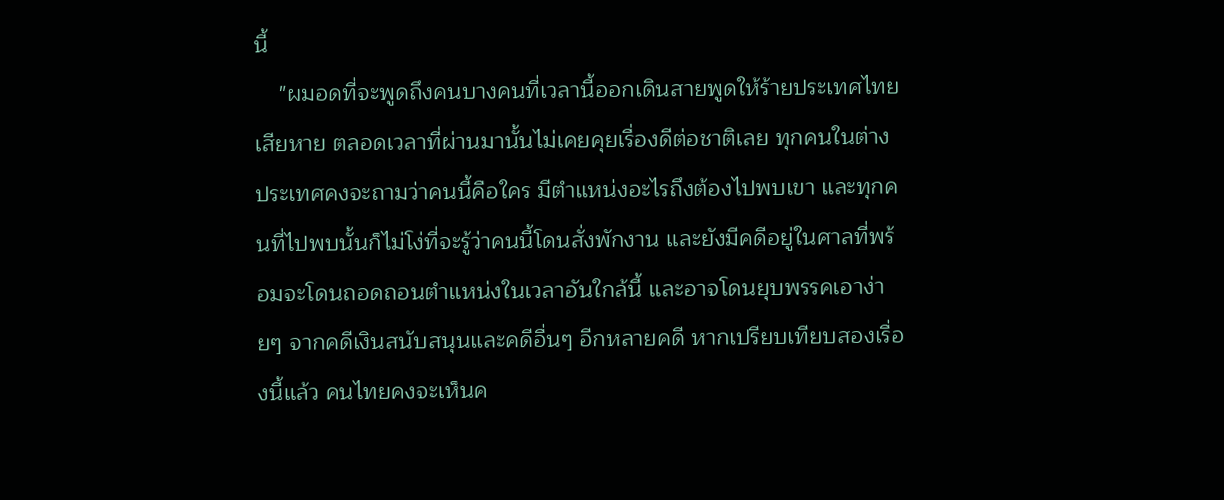นี้
    "ผมอดที่จะพูดถึงคนบางคนที่เวลานี้ออกเดินสายพูดให้ร้ายประเทศไทยเสียหาย ตลอดเวลาที่ผ่านมานั้นไม่เคยคุยเรื่องดีต่อชาติเลย ทุกคนในต่างประเทศคงจะถามว่าคนนี้คือใคร มีตำแหน่งอะไรถึงต้องไปพบเขา และทุกคนที่ไปพบนั้นก็ไม่โง่ที่จะรู้ว่าคนนี้โดนสั่งพักงาน และยังมีคดีอยู่ในศาลที่พร้อมจะโดนถอดถอนตำแหน่งในเวลาอันใกล้นี้ และอาจโดนยุบพรรคเอาง่ายๆ จากคดีเงินสนับสนุนและคดีอื่นๆ อีกหลายคดี หากเปรียบเทียบสองเรื่องนี้แล้ว คนไทยคงจะเห็นค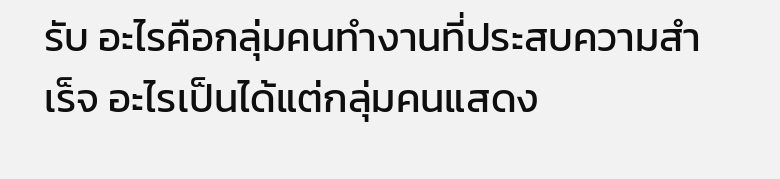รับ อะไรคือกลุ่มคนทำงานที่ประสบความสำเร็จ อะไรเป็นได้แต่กลุ่มคนแสดง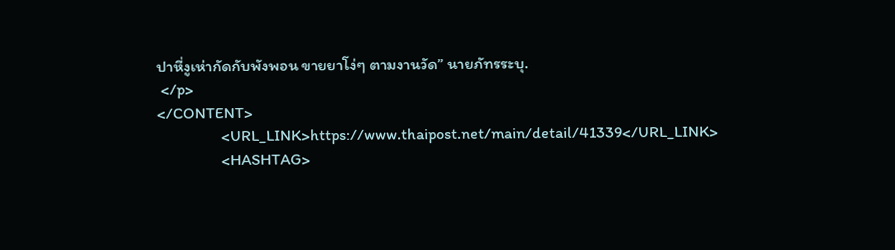ปาหี่งูเห่ากัดกับพังพอน ขายยาโง่ๆ ตามงานวัด” นายภัทรระบุ.
 </p>
</CONTENT>
                <URL_LINK>https://www.thaipost.net/main/detail/41339</URL_LINK>
                <HASHTAG>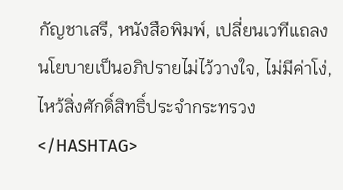กัญชาเสรี, หนังสือพิมพ์, เปลี่ยนเวทีแถลงนโยบายเป็นอภิปรายไม่ไว้วางใจ, ไม่มีค่าโง่, ไหว้สิ่งศักดิ์สิทธิ์ประจำกระทรวง</HASHTAG>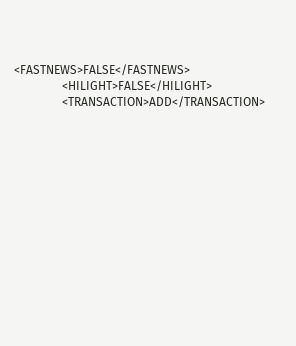<FASTNEWS>FALSE</FASTNEWS>
                <HILIGHT>FALSE</HILIGHT>
                <TRANSACTION>ADD</TRANSACTION>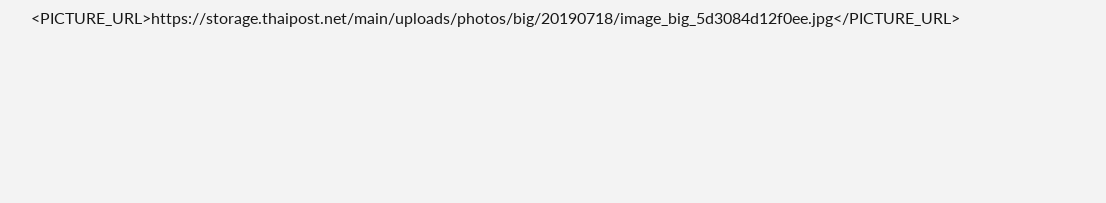<PICTURE_URL>https://storage.thaipost.net/main/uploads/photos/big/20190718/image_big_5d3084d12f0ee.jpg</PICTURE_URL>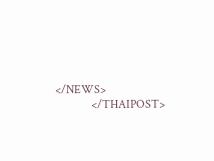</NEWS>
            </THAIPOST>